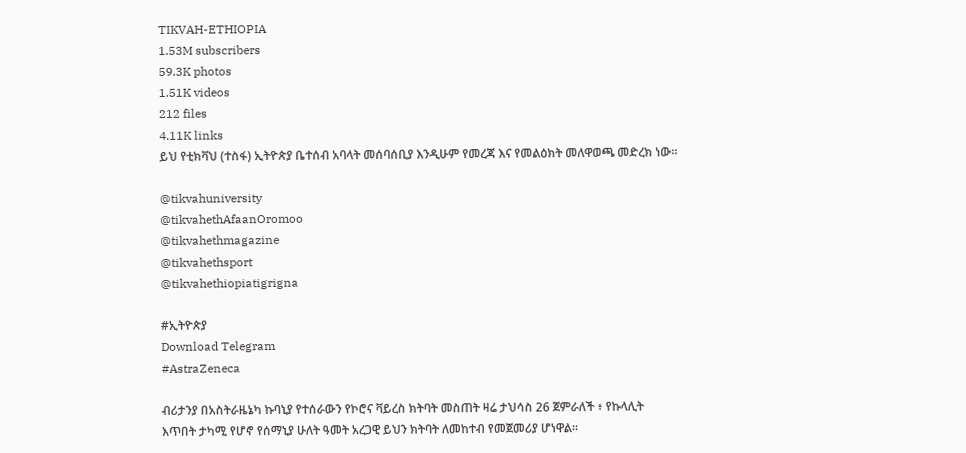TIKVAH-ETHIOPIA
1.53M subscribers
59.3K photos
1.51K videos
212 files
4.11K links
ይህ የቲክቫህ (ተስፋ) ኢትዮጵያ ቤተሰብ አባላት መሰባሰቢያ እንዲሁም የመረጃ እና የመልዕክት መለዋወጫ መድረክ ነው።

@tikvahuniversity
@tikvahethAfaanOromoo
@tikvahethmagazine
@tikvahethsport
@tikvahethiopiatigrigna

#ኢትዮጵያ
Download Telegram
#AstraZeneca

ብሪታንያ በአስትራዜኔካ ኩባኒያ የተሰራውን የኮሮና ቫይረስ ክትባት መስጠት ዛሬ ታህሳስ 26 ጀምራለች ፥ የኩላሊት እጥበት ታካሚ የሆኖ የሰማኒያ ሁለት ዓመት አረጋዊ ይህን ክትባት ለመከተብ የመጀመሪያ ሆነዋል።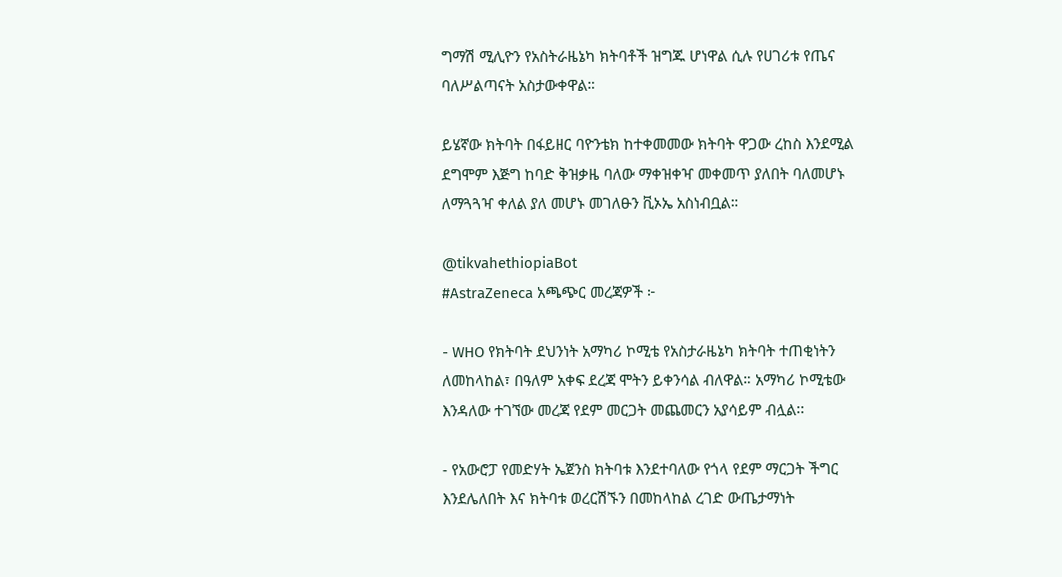ግማሽ ሚሊዮን የአስትራዜኔካ ክትባቶች ዝግጁ ሆነዋል ሲሉ የሀገሪቱ የጤና ባለሥልጣናት አስታውቀዋል።

ይሄኛው ክትባት በፋይዘር ባዮንቴክ ከተቀመመው ክትባት ዋጋው ረከስ እንደሚል ደግሞም እጅግ ከባድ ቅዝቃዜ ባለው ማቀዝቀዣ መቀመጥ ያለበት ባለመሆኑ ለማጓጓዣ ቀለል ያለ መሆኑ መገለፁን ቪኦኤ አስነብቧል።

@tikvahethiopiaBot
#AstraZeneca አጫጭር መረጃዎች ፦

- WHO የክትባት ደህንነት አማካሪ ኮሚቴ የአስታራዜኔካ ክትባት ተጠቂነትን ለመከላከል፣ በዓለም አቀፍ ደረጃ ሞትን ይቀንሳል ብለዋል። አማካሪ ኮሚቴው እንዳለው ተገኘው መረጃ የደም መርጋት መጨመርን አያሳይም ብሏል፡፡

- የአውሮፓ የመድሃት ኤጀንስ ክትባቱ እንደተባለው የጎላ የደም ማርጋት ችግር እንደሌለበት እና ክትባቱ ወረርሽኙን በመከላከል ረገድ ውጤታማነት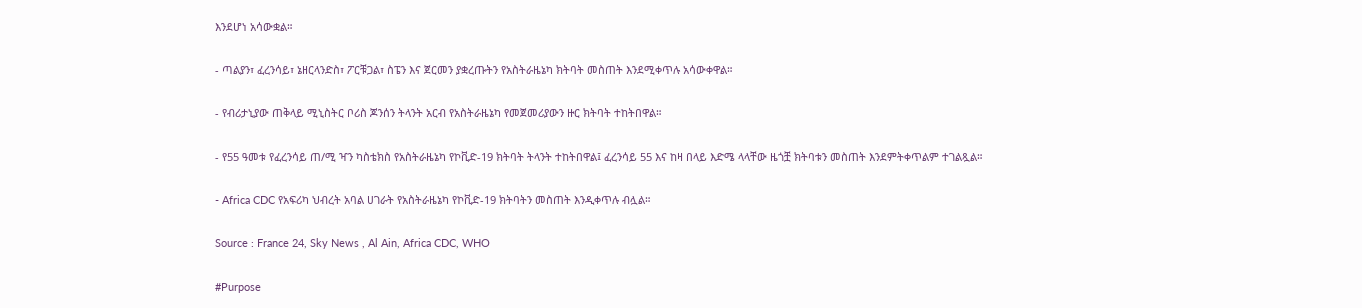እንደሆነ አሳውቋል።

- ጣልያን፣ ፈረንሳይ፣ ኔዘርላንድስ፣ ፖርቹጋል፣ ስፔን እና ጀርመን ያቋረጡትን የአስትራዜኔካ ክትባት መስጠት እንደሚቀጥሉ አሳውቀዋል።

- የብሪታኒያው ጠቅላይ ሚኒስትር ቦሪስ ጆንሰን ትላንት አርብ የአስትራዜኔካ የመጀመሪያውን ዙር ክትባት ተከትበዋል።

- የ55 ዓመቱ የፈረንሳይ ጠ/ሚ ዣን ካስቴክስ የአስትራዜኔካ የኮቪድ-19 ክትባት ትላንት ተከትበዋል፤ ፈረንሳይ 55 እና ከዛ በላይ እድሜ ላላቸው ዜጎቿ ክትባቱን መስጠት እንደምትቀጥልም ተገልጿል።

- Africa CDC የአፍሪካ ህብረት አባል ሀገራት የአስትራዜኔካ የኮቪድ-19 ክትባትን መስጠት እንዲቀጥሉ ብሏል።

Source : France 24, Sky News , Al Ain, Africa CDC, WHO

#Purpose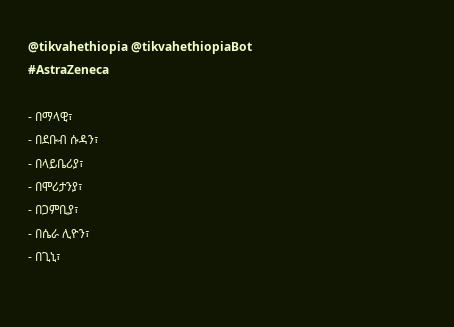@tikvahethiopia @tikvahethiopiaBot
#AstraZeneca

- በማላዊ፣
- በደቡብ ሱዳን፣
- በላይቤሪያ፣
- በሞሪታንያ፣
- በጋምቢያ፣
- በሴራ ሊዮን፣
- በጊኒ፣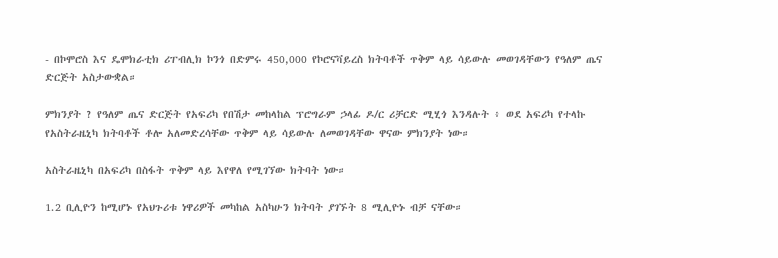- በኮሞሮስ እና ዴሞክራቲክ ሪፐብሊክ ኮንጎ በድምሩ 450,000 የኮሮናቫይረስ ክትባቶች ጥቅም ላይ ሳይውሉ መወገዳቸውን የዓለም ጤና ድርጅት አስታውቋል።

ምክንያት ? የዓለም ጤና ድርጅት የአፍሪካ የበሽታ መከላከል ፕሮግራም ኃላፊ ዶ/ር ሪቻርድ ሚሂጎ እንዳሉት ፥ ወደ አፍሪካ የተላኩ የአስትራዜኒካ ክትባቶች ቶሎ አለመድረሳቸው ጥቅም ላይ ሳይውሉ ለመወገዳቸው ዋናው ምክንያት ነው።

አስትራዜኒካ በአፍሪካ በስፋት ጥቅም ላይ እየዋለ የሚገኘው ክትባት ነው።

1.2 ቢሊዮን ከሚሆኑ የአህጉሪቱ ነዋሪዎች መካከል አስካሁን ክትባት ያገኙት 8 ሚሊዮኑ ብቻ ናቸው።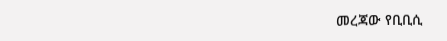መረጃው የቢቢሲ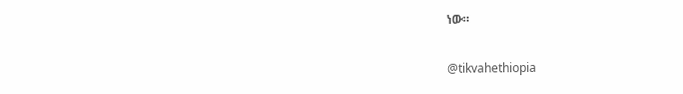ነው።

@tikvahethiopia